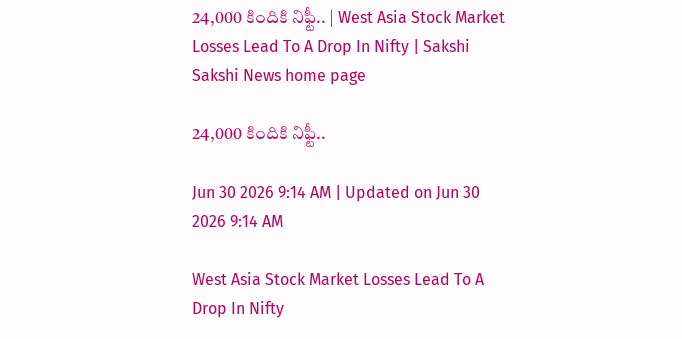24,000 కిందికి నిఫ్టీ.. | West Asia Stock Market Losses Lead To A Drop In Nifty | Sakshi
Sakshi News home page

24,000 కిందికి నిఫ్టీ..

Jun 30 2026 9:14 AM | Updated on Jun 30 2026 9:14 AM

West Asia Stock Market Losses Lead To A Drop In Nifty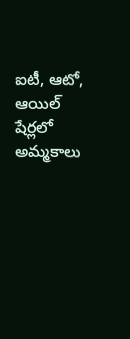ఐటీ, ఆటో, ఆయిల్‌ షేర్లలో అమ్మకాలు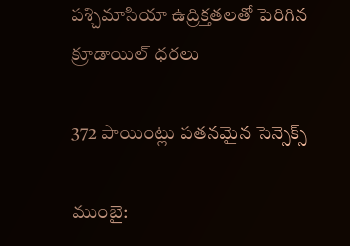పశ్చిమాసియా ఉద్రిక్తతలతో పెరిగిన క్రూడాయిల్‌ ధరలు

372 పాయింట్లు పతనమైన సెన్సెక్స్‌

ముంబై: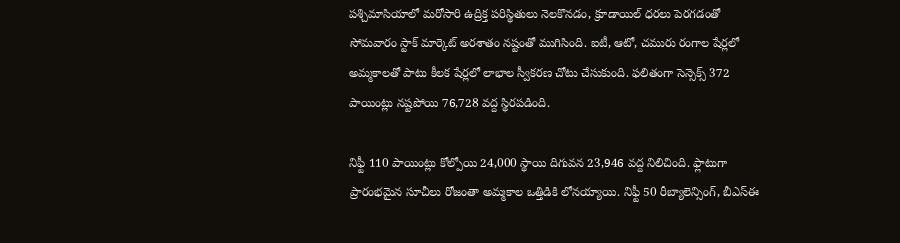పశ్చిమాసియాలో మరోసారి ఉద్రిక్త పరిస్థితులు నెలకొనడం, క్రూడాయిల్‌ ధరలు పెరగడంతో సోమవారం స్టాక్‌ మార్కెట్‌ అరశాతం నష్టంతో ముగిసింది. ఐటీ, ఆటో, చమురు రంగాల షేర్లలో అమ్మకాలతో పాటు కీలక షేర్లలో లాభాల స్వీకరణ చోటు చేసుకుంది. ఫలితంగా సెన్సెక్స్‌ 372 పాయింట్లు నష్టపోయి 76,728 వద్ద స్థిరపడింది.

నిఫ్టీ 110 పాయింట్లు కోల్పోయి 24,000 స్థాయి దిగువన 23,946 వద్ద నిలిచింది. ఫ్లాటుగా ప్రారంభమైన సూచీలు రోజంతా అమ్మకాల ఒత్తిడికి లోనయ్యాయి. నిఫ్టీ 50 రీబ్యాలెన్సింగ్, బీఎస్‌ఈ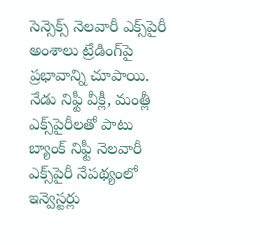సెన్సెక్స్‌ నెలవారీ ఎక్స్‌పైరీ అంశాలు ట్రేడింగ్‌పై ప్రభావాన్ని చూపాయి. నేడు నిఫ్టీ వీక్లీ, మంత్లీ ఎక్స్‌పైరీలతో పాటు బ్యాంక్‌ నిఫ్టీ నెలవారీ ఎక్స్‌పైరీ నేపథ్యంలో ఇన్వెస్టర్లు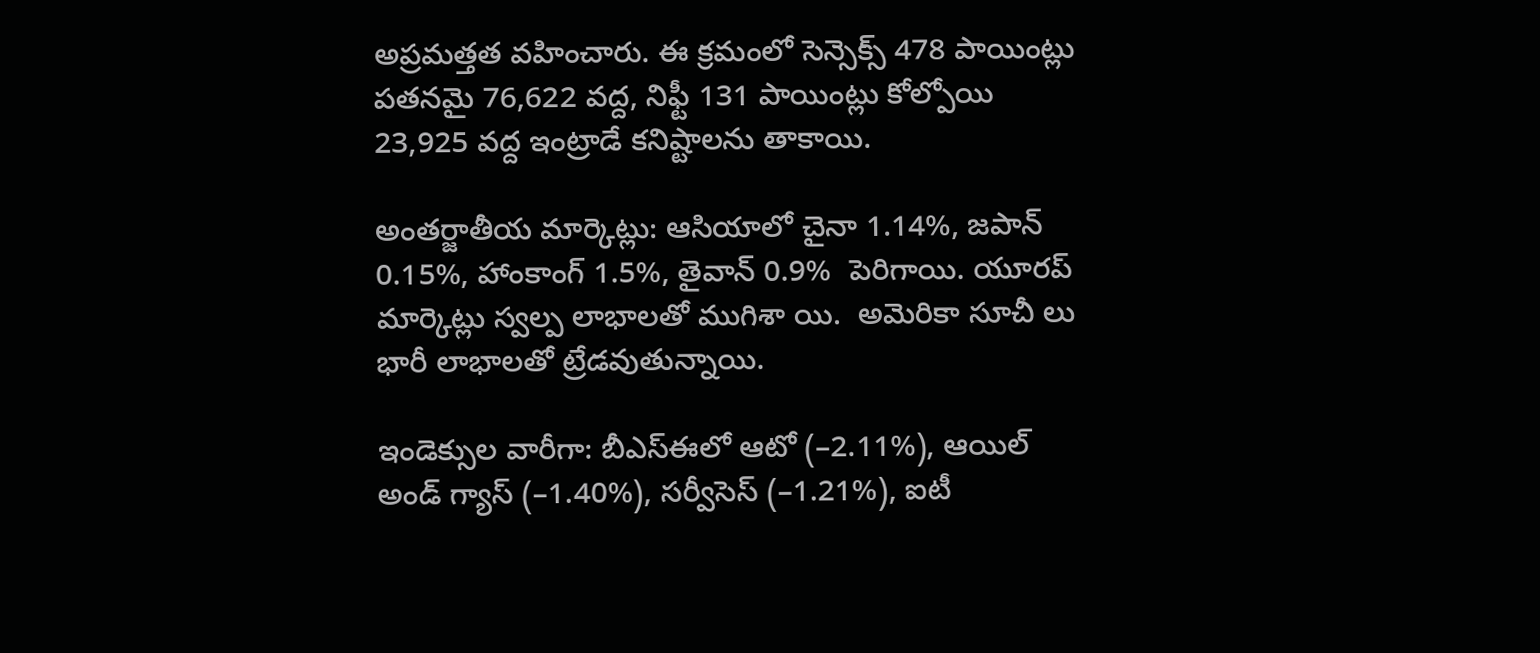అప్రమత్తత వహించారు. ఈ క్రమంలో సెన్సెక్స్‌ 478 పాయింట్లు పతనమై 76,622 వద్ద, నిఫ్టీ 131 పాయింట్లు కోల్పోయి 23,925 వద్ద ఇంట్రాడే కనిష్టాలను తాకాయి.

అంతర్జాతీయ మార్కెట్లు: ఆసియాలో చైనా 1.14%, జపాన్‌ 0.15%, హాంకాంగ్‌ 1.5%, తైవాన్‌ 0.9%  పెరిగాయి. యూరప్‌ మార్కెట్లు స్వల్ప లాభాలతో ముగిశా యి.  అమెరికా సూచీ లు భారీ లాభాలతో ట్రేడవుతున్నాయి.

ఇండెక్సుల వారీగా: బీఎస్‌ఈలో ఆటో (–2.11%), ఆయిల్‌ అండ్‌ గ్యాస్‌ (–1.40%), సర్వీసెస్‌ (–1.21%), ఐటీ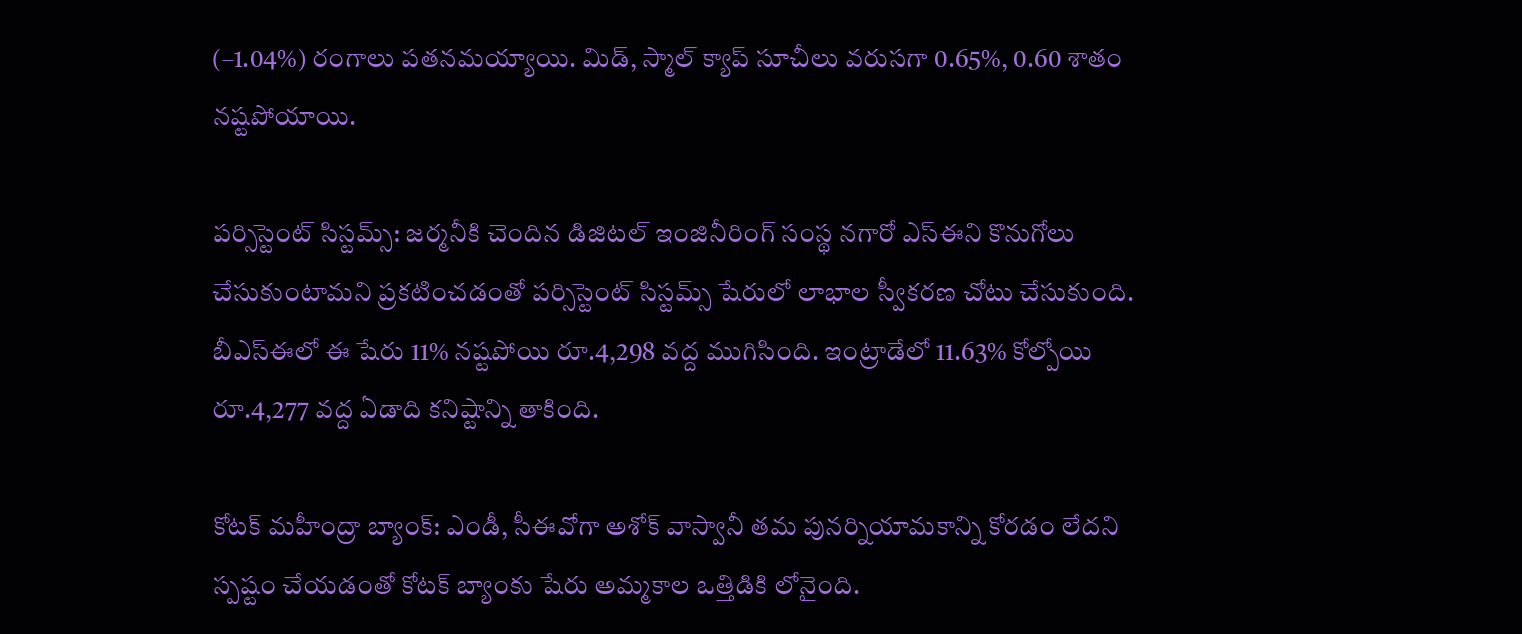(–1.04%) రంగాలు పతనమయ్యాయి. మిడ్, స్మాల్‌ క్యాప్‌ సూచీలు వరుసగా 0.65%, 0.60 శాతం నష్టపోయాయి.

పర్సిస్టెంట్‌ సిస్టమ్స్‌: జర్మనీకి చెందిన డిజిటల్‌ ఇంజినీరింగ్‌ సంస్థ నగారో ఎస్‌ఈని కొనుగోలు చేసుకుంటామని ప్రకటించడంతో పర్సిస్టెంట్‌ సిస్టమ్స్‌ షేరులో లాభాల స్వీకరణ చోటు చేసుకుంది. బీఎస్‌ఈలో ఈ షేరు 11% నష్టపోయి రూ.4,298 వద్ద ముగిసింది. ఇంట్రాడేలో 11.63% కోల్పోయి రూ.4,277 వద్ద ఏడాది కనిష్టాన్ని తాకింది.

కోటక్‌ మహీంద్రా బ్యాంక్‌: ఎండీ, సీఈవోగా అశోక్‌ వాస్వానీ తమ పునర్నియామకాన్ని కోరడం లేదని స్పష్టం చేయడంతో కోటక్‌ బ్యాంకు షేరు అమ్మకాల ఒత్తిడికి లోనైంది.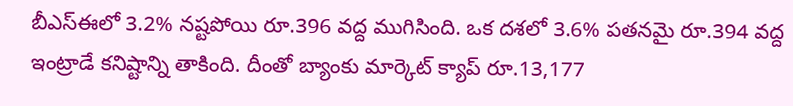బీఎస్‌ఈలో 3.2% నష్టపోయి రూ.396 వద్ద ముగిసింది. ఒక దశలో 3.6% పతనమై రూ.394 వద్ద ఇంట్రాడే కనిష్టాన్ని తాకింది. దీంతో బ్యాంకు మార్కెట్‌ క్యాప్‌ రూ.13,177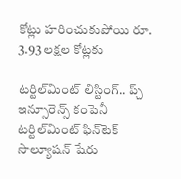కోట్లు హరించుకుపోయి రూ. 3.93 లక్షల కోట్లకు

టర్టిల్‌మింట్‌ లిస్టింగ్‌.. ప్చ్‌
ఇన్సూరెన్స్‌ కంపెనీ టర్టిల్‌మింట్‌ ఫిన్‌టెక్‌ సొల్యూషన్‌ షేరు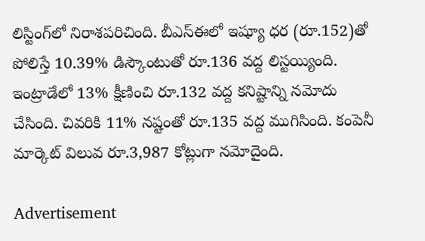లిస్టింగ్‌లో నిరాశపరిచింది. బీఎస్‌ఈలో ఇష్యూ ధర (రూ.152)తో పోలిస్తే 10.39% డిస్కౌంటుతో రూ.136 వద్ద లిస్టయ్యింది. ఇంట్రాడేలో 13% క్షీణించి రూ.132 వద్ద కనిష్టాన్ని నమోదు చేసింది. చివరికి 11% నష్టంతో రూ.135 వద్ద ముగిసింది. కంపెనీ మార్కెట్‌ విలువ రూ.3,987 కోట్లుగా నమోదైంది.

Advertisement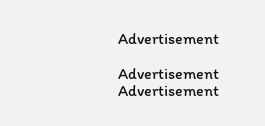Advertisement

Advertisement
Advertisement